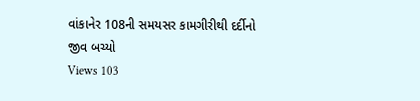વાંકાનેર 108ની સમયસર કામગીરીથી દર્દીનો જીવ બચ્યો
Views 103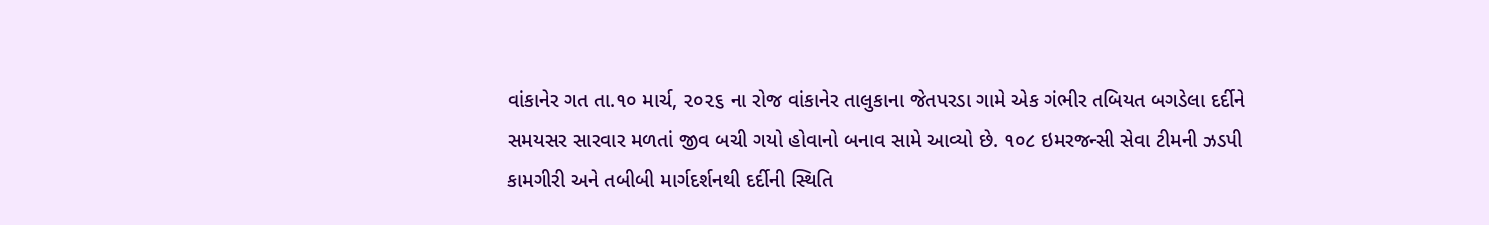વાંકાનેર ગત તા.૧૦ માર્ચ, ૨૦૨૬ ના રોજ વાંકાનેર તાલુકાના જેતપરડા ગામે એક ગંભીર તબિયત બગડેલા દર્દીને સમયસર સારવાર મળતાં જીવ બચી ગયો હોવાનો બનાવ સામે આવ્યો છે. ૧૦૮ ઇમરજન્સી સેવા ટીમની ઝડપી કામગીરી અને તબીબી માર્ગદર્શનથી દર્દીની સ્થિતિ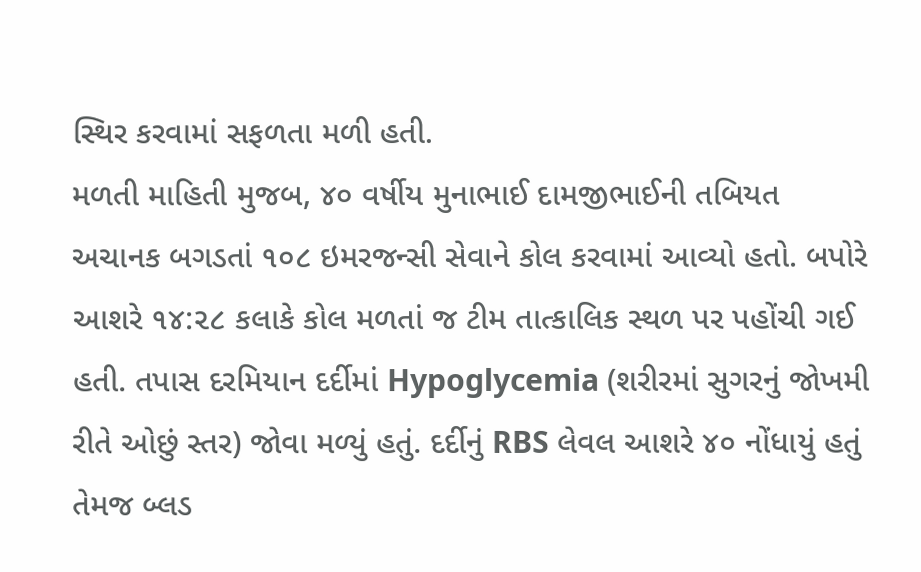સ્થિર કરવામાં સફળતા મળી હતી.
મળતી માહિતી મુજબ, ૪૦ વર્ષીય મુનાભાઈ દામજીભાઈની તબિયત અચાનક બગડતાં ૧૦૮ ઇમરજન્સી સેવાને કોલ કરવામાં આવ્યો હતો. બપોરે આશરે ૧૪:૨૮ કલાકે કોલ મળતાં જ ટીમ તાત્કાલિક સ્થળ પર પહોંચી ગઈ હતી. તપાસ દરમિયાન દર્દીમાં Hypoglycemia (શરીરમાં સુગરનું જોખમી રીતે ઓછું સ્તર) જોવા મળ્યું હતું. દર્દીનું RBS લેવલ આશરે ૪૦ નોંધાયું હતું તેમજ બ્લડ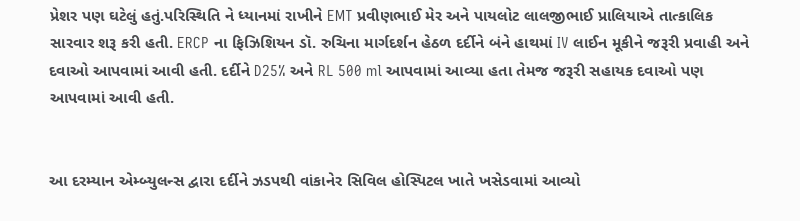પ્રેશર પણ ઘટેલું હતું.પરિસ્થિતિ ને ધ્યાનમાં રાખીને EMT પ્રવીણભાઈ મેર અને પાયલોટ લાલજીભાઈ પ્રાલિયાએ તાત્કાલિક સારવાર શરૂ કરી હતી. ERCP ના ફિઝિશિયન ડૉ. રુચિના માર્ગદર્શન હેઠળ દર્દીને બંને હાથમાં IV લાઈન મૂકીને જરૂરી પ્રવાહી અને દવાઓ આપવામાં આવી હતી. દર્દીને D25% અને RL 500 ml આપવામાં આવ્યા હતા તેમજ જરૂરી સહાયક દવાઓ પણ આપવામાં આવી હતી.


આ દરમ્યાન એમ્બ્યુલન્સ દ્વારા દર્દીને ઝડપથી વાંકાનેર સિવિલ હોસ્પિટલ ખાતે ખસેડવામાં આવ્યો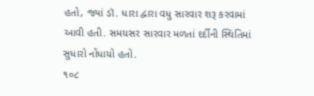હતો, જ્યાં ડૉ. ધારા દ્વારા વધુ સારવાર શરૂ કરવામાં આવી હતી. સમયસર સારવાર મળતાં દર્દીની સ્થિતિમાં સુધારો નોંધાયો હતો.
૧૦૮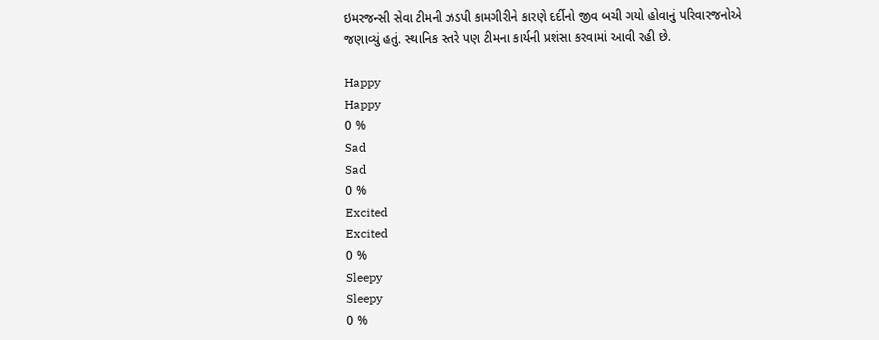ઇમરજન્સી સેવા ટીમની ઝડપી કામગીરીને કારણે દર્દીનો જીવ બચી ગયો હોવાનું પરિવારજનોએ જણાવ્યું હતું. સ્થાનિક સ્તરે પણ ટીમના કાર્યની પ્રશંસા કરવામાં આવી રહી છે.

Happy
Happy
0 %
Sad
Sad
0 %
Excited
Excited
0 %
Sleepy
Sleepy
0 %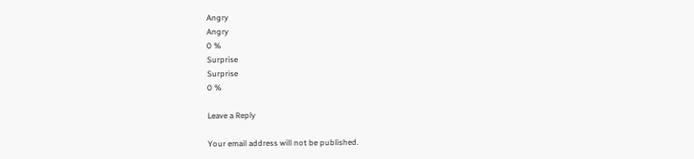Angry
Angry
0 %
Surprise
Surprise
0 %

Leave a Reply

Your email address will not be published.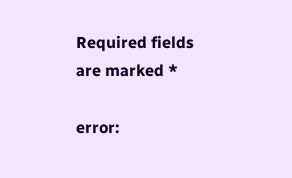Required fields are marked *

error: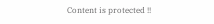Content is protected !!